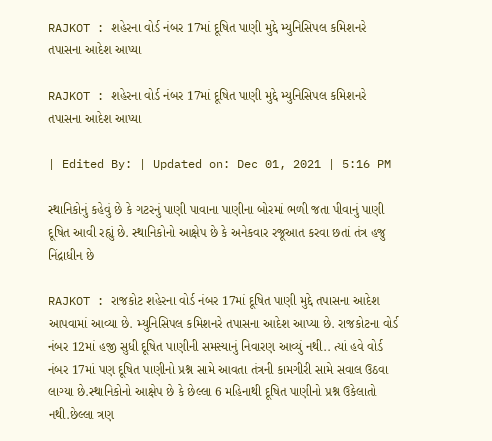RAJKOT : શહેરના વોર્ડ નંબર 17માં દૂષિત પાણી મુદ્દે મ્યુનિસિપલ કમિશનરે તપાસના આદેશ આપ્યા

RAJKOT : શહેરના વોર્ડ નંબર 17માં દૂષિત પાણી મુદ્દે મ્યુનિસિપલ કમિશનરે તપાસના આદેશ આપ્યા

| Edited By: | Updated on: Dec 01, 2021 | 5:16 PM

સ્થાનિકોનું કહેવું છે કે ગટરનું પાણી પાવાના પાણીના બોરમાં ભળી જતા પીવાનું પાણી દૂષિત આવી રહ્યું છે. સ્થાનિકોનો આક્ષેપ છે કે અનેકવાર રજૂઆત કરવા છતાં તંત્ર હજુ નિંદ્રાધીન છે

RAJKOT : રાજકોટ શહેરના વોર્ડ નંબર 17માં દૂષિત પાણી મુદ્દે તપાસના આદેશ આપવામાં આવ્યા છે. મ્યુનિસિપલ કમિશનરે તપાસના આદેશ આપ્યા છે. રાજકોટના વોર્ડ નંબર 12માં હજી સુધી દૂષિત પાણીની સમસ્યાનું નિવારણ આવ્યું નથી.. ત્યાં હવે વોર્ડ નંબર 17માં પણ દૂષિત પાણીનો પ્રશ્ન સામે આવતા તંત્રની કામગીરી સામે સવાલ ઉઠવા લાગ્યા છે.સ્થાનિકોનો આક્ષેપ છે કે છેલ્લા 6 મહિનાથી દૂષિત પાણીનો પ્રશ્ન ઉકેલાતો નથી.છેલ્લા ત્રણ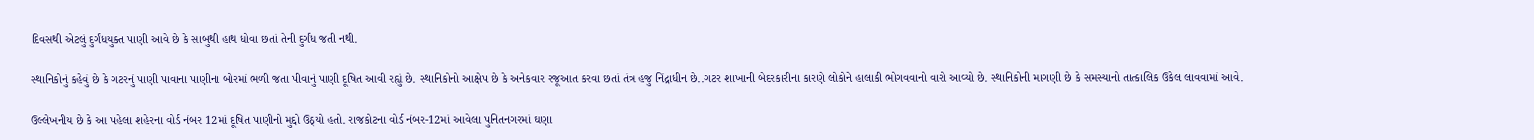દિવસથી એટલું દુર્ગંધયુક્ત પાણી આવે છે કે સાબુથી હાથ ધોવા છતાં તેની દુર્ગંધ જતી નથી.

સ્થાનિકોનું કહેવું છે કે ગટરનું પાણી પાવાના પાણીના બોરમાં ભળી જતા પીવાનું પાણી દૂષિત આવી રહ્યું છે. સ્થાનિકોનો આક્ષેપ છે કે અનેકવાર રજૂઆત કરવા છતાં તંત્ર હજુ નિંદ્રાધીન છે..ગટર શાખાની બેદરકારીના કારણે લોકોને હાલાકી ભોગવવાનો વારો આવ્યો છે. સ્થાનિકોની માગણી છે કે સમસ્યાનો તાત્કાલિક ઉકેલ લાવવામાં આવે.

ઉલ્લેખનીય છે કે આ પહેલા શહેરના વોર્ડ નંબર 12માં દૂષિત પાણીનો મુદ્દો ઉઠ્યો હતો. રાજકોટના વોર્ડ નંબર-12માં આવેલા પુનિતનગરમાં ઘણા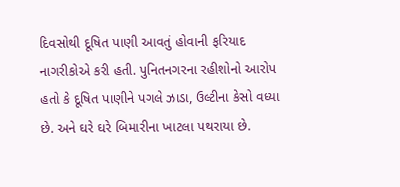દિવસોથી દૂષિત પાણી આવતું હોવાની ફરિયાદ નાગરીકોએ કરી હતી. પુનિતનગરના રહીશોનો આરોપ હતો કે દૂષિત પાણીને પગલે ઝાડા, ઉલ્ટીના કેસો વધ્યા છે. અને ઘરે ઘરે બિમારીના ખાટલા પથરાયા છે.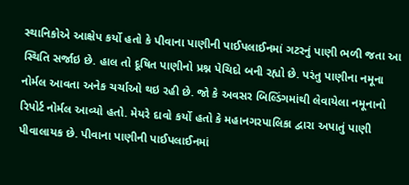સ્થાનિકોએ આક્ષેપ કર્યો હતો કે પીવાના પાણીની પાઈપલાઈનમાં ગટરનું પાણી ભળી જતા આ સ્થિતિ સર્જાઇ છે. હાલ તો દૂષિત પાણીનો પ્રશ્ન પેચિદો બની રહ્યો છે. પરંતુ પાણીના નમૂના નોર્મલ આવતા અનેક ચર્ચાઓ થઇ રહી છે. જો કે અવસર બિલ્ડિંગમાંથી લેવાયેલા નમૂનાનો રિપોર્ટ નોર્મલ આવ્યો હતો. મેયરે દાવો કર્યો હતો કે મહાનગરપાલિકા દ્વારા અપાતું પાણી પીવાલાયક છે. પીવાના પાણીની પાઈપલાઈનમાં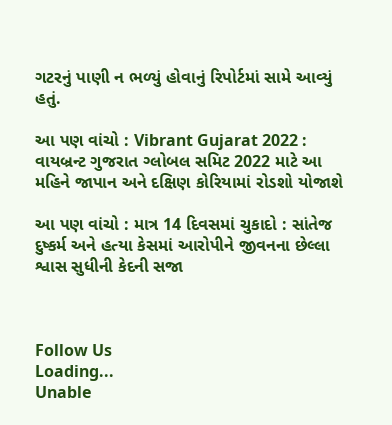ગટરનું પાણી ન ભળ્યું હોવાનું રિપોર્ટમાં સામે આવ્યું હતું.

આ પણ વાંચો : Vibrant Gujarat 2022 : વાયબ્રન્ટ ગુજરાત ગ્લોબલ સમિટ 2022 માટે આ મહિને જાપાન અને દક્ષિણ કોરિયામાં રોડશો યોજાશે

આ પણ વાંચો : માત્ર 14 દિવસમાં ચુકાદો : સાંતેજ દુષ્કર્મ અને હત્યા કેસમાં આરોપીને જીવનના છેલ્લા શ્વાસ સુધીની કેદની સજા



Follow Us
Loading...
Unable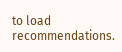to load recommendations.